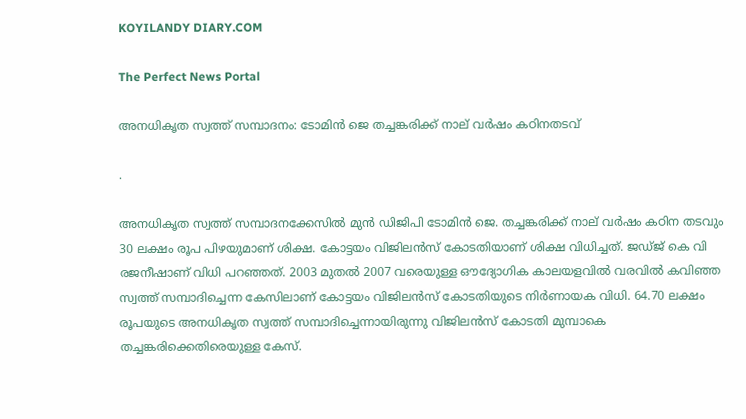KOYILANDY DIARY.COM

The Perfect News Portal

അനധികൃത സ്വത്ത് സമ്പാദനം: ടോമിന്‍ ജെ തച്ചങ്കരിക്ക് നാല് വര്‍ഷം കഠിനതടവ്

.

അനധികൃത സ്വത്ത് സമ്പാദനക്കേസിൽ മുൻ ഡിജിപി ടോമിൻ ജെ. തച്ചങ്കരിക്ക് നാല് വര്‍ഷം കഠിന തടവും 30 ലക്ഷം രൂപ പിഴയുമാണ് ശിക്ഷ. കോട്ടയം വിജിലന്‍സ് കോടതിയാണ് ശിക്ഷ വിധിച്ചത്. ജഡ്ജ് കെ വി രജനീഷാണ് വിധി പറഞ്ഞത്. 2003 മുതൽ 2007 വരെയുള്ള ഔദ്യോഗിക കാലയളവിൽ വരവിൽ കവിഞ്ഞ സ്വത്ത് സമ്പാദിച്ചെന്ന കേസിലാണ് കോട്ടയം വിജിലൻസ് കോടതിയുടെ നിർണായക വിധി. 64.70 ലക്ഷം രൂപയുടെ അനധികൃത സ്വത്ത് സമ്പാദിച്ചെന്നായിരുന്നു വിജിലൻസ് കോടതി മുമ്പാകെ തച്ചങ്കരിക്കെതിരെയുള്ള കേസ്.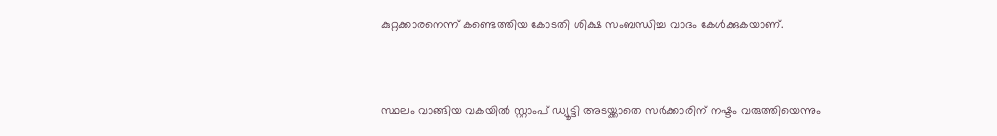കുറ്റക്കാരനെന്ന് കണ്ടെത്തിയ കോടതി ശിക്ഷ സംബന്ധിച്ച വാദം കേൾക്കുകയാണ്.



സ്ഥലം വാങ്ങിയ വകയിൽ സ്റ്റാംപ് ഡ്യൂട്ടി അ‌ടയ്ക്കാതെ സർക്കാരിന് നഷ്ടം വരുത്തിയെന്നും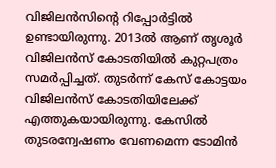വിജിലൻസിന്റെ റിപ്പോർട്ടിൽ ഉണ്ടായിരുന്നു. 2013ൽ ആണ് തൃശൂർ വിജിലൻസ് കോടതിയിൽ കുറ്റപത്രം സമർപ്പിച്ചത്. തുട‍ർന്ന് കേസ് കോട്ടയം വിജിലൻസ് കോടതിയിലേക്ക് എത്തുകയായിരുന്നു. കേസിൽ തുടരന്വേഷണം വേണമെന്ന ടോമിൻ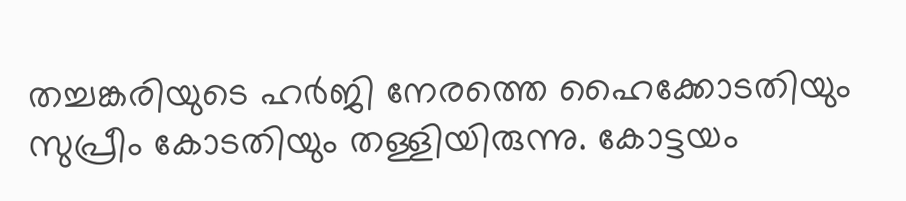തച്ചങ്കരിയുടെ ഹർജി നേരത്തെ ഹൈക്കോടതിയും സുപ്രീം കോടതിയും തള്ളിയിരുന്നു. കോട്ടയം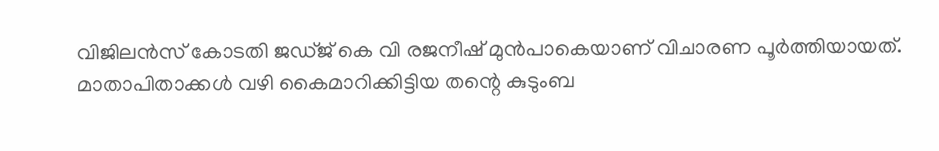വിജിലൻസ് കോടതി ജ‍ഡ്‌ജ് കെ വി രജനീഷ് മുൻപാകെയാണ് വിചാരണ പൂർത്തിയായത്. മാതാപിതാക്കൾ വഴി കൈമാറിക്കിട്ടിയ തന്റെ കുടുംബ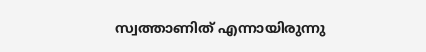സ്വത്താണിത് എന്നായിരുന്നു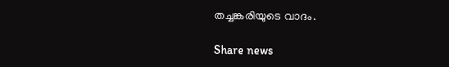തച്ചങ്കരിയുടെ വാദം.

Share news